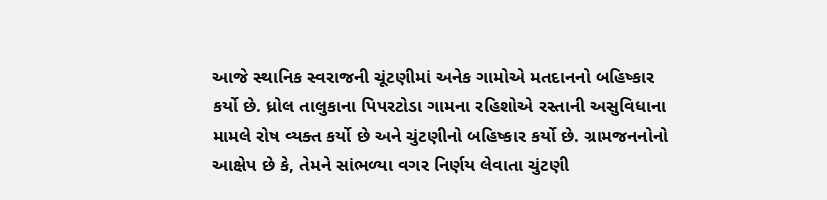આજે સ્થાનિક સ્વરાજની ચૂંટણીમાં અનેક ગામોએ મતદાનનો બહિષ્કાર કર્યો છે. ધ્રોલ તાલુકાના પિપરટોડા ગામના રહિશોએ રસ્તાની અસુવિધાના મામલે રોષ વ્યક્ત કર્યો છે અને ચુંટણીનો બહિષ્કાર કર્યો છે. ગ્રામજનનોનો આક્ષેપ છે કે, તેમને સાંભળ્યા વગર નિર્ણય લેવાતા ચુંટણી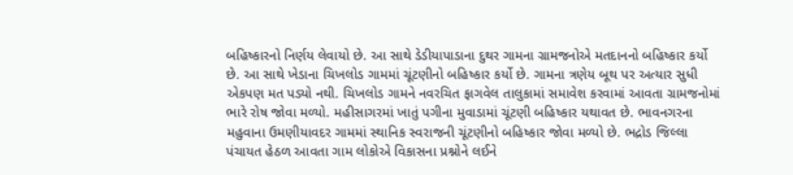બહિષ્કારનો નિર્ણય લેવાયો છે. આ સાથે ડેડીયાપાડાના દુથર ગામના ગ્રામજનોએ મતદાનનો બહિષ્કાર કર્યો છે. આ સાથે ખેડાના ચિખલોડ ગામમાં ચૂંટણીનો બહિષ્કાર કર્યો છે. ગામના ત્રણેય બૂથ પર અત્યાર સુધી એકપણ મત પડ્યો નથી. ચિખલોડ ગામને નવરચિત ફાગવેલ તાલુકામાં સમાવેશ કરવામાં આવતા ગ્રામજનોમાં ભારે રોષ જોવા મળ્યો. મહીસાગરમાં ખાતું પગીના મુવાડામાં ચૂંટણી બહિષ્કાર યથાવત છે. ભાવનગરના મહુવાના ઉમણીયાવદર ગામમાં સ્થાનિક સ્વરાજની ચૂંટણીનો બહિષ્કાર જોવા મળ્યો છે. ભદ્રોડ જિલ્લા પંચાયત હેઠળ આવતા ગામ લોકોએ વિકાસના પ્રશ્નોને લઈને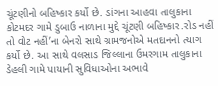ચૂંટણીનો બહિષ્કાર કર્યો છે. ડાંગના આહવા તાલુકાના કોટમદર ગામે ડુબાઉ નાળાના મુદ્દે ચૂંટણી બહિષ્કાર.રોડ નહીં તો વોટ નહીં’ના બેનરો સાથે ગ્રામજનોએ મતદાનનો ત્યાગ કર્યો છે. આ સાથે વલસાડ જિલ્લાના ઉમરગામ તાલુકાના ડેહલી ગામે પાયાની સુવિધાઓના અભાવે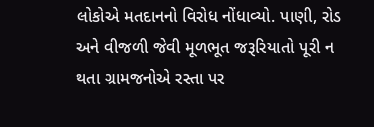લોકોએ મતદાનનો વિરોધ નોંધાવ્યો. પાણી, રોડ અને વીજળી જેવી મૂળભૂત જરૂરિયાતો પૂરી ન થતા ગ્રામજનોએ રસ્તા પર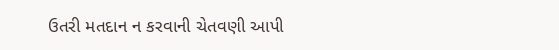ઉતરી મતદાન ન કરવાની ચેતવણી આપી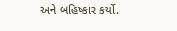અને બહિષ્કાર કર્યો.